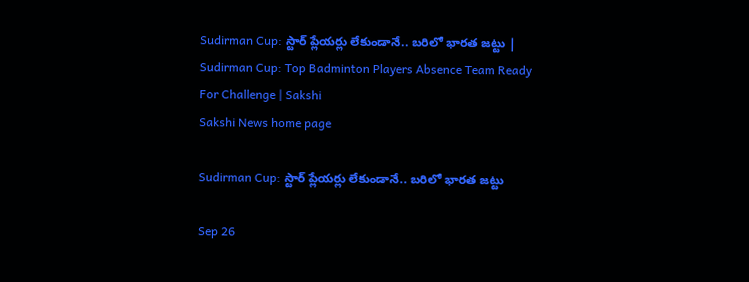Sudirman Cup: స్టార్‌ ప్లేయర్లు లేకుండానే.. బరిలో భారత జట్టు | Sudirman Cup: Top Badminton Players Absence Team Ready For Challenge | Sakshi
Sakshi News home page

Sudirman Cup: స్టార్‌ ప్లేయర్లు లేకుండానే.. బరిలో భారత జట్టు

Sep 26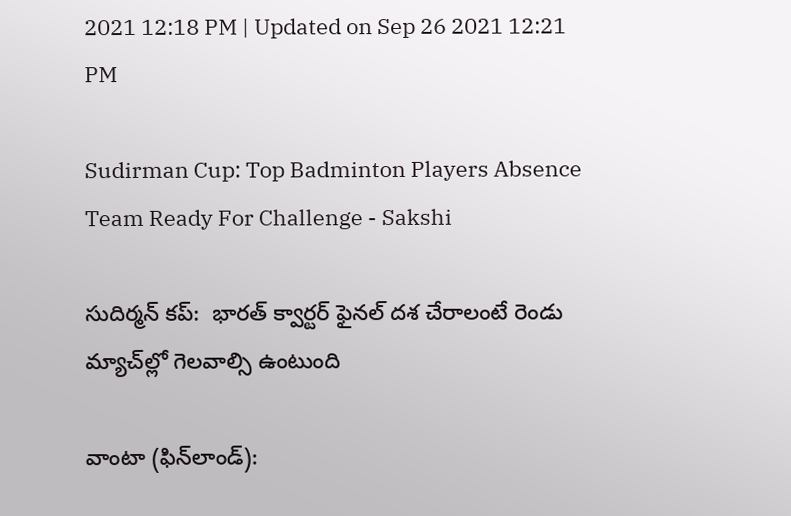2021 12:18 PM | Updated on Sep 26 2021 12:21 PM

Sudirman Cup: Top Badminton Players Absence Team Ready For Challenge - Sakshi

సుదిర్మన్‌ కప్‌:  భారత్‌ క్వార్టర్‌ ఫైనల్‌ దశ చేరాలంటే రెండు మ్యాచ్‌ల్లో గెలవాల్సి ఉంటుంది

వాంటా (ఫిన్‌లాండ్‌):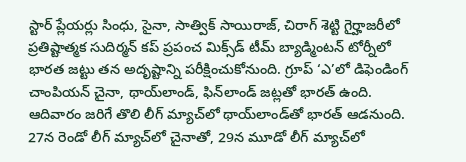స్టార్‌ ప్లేయర్లు సింధు, సైనా, సాత్విక్‌ సాయిరాజ్, చిరాగ్‌ శెట్టి గైర్హాజరీలో ప్రతిష్టాత్మక సుదిర్మన్‌ కప్‌ ప్రపంచ మిక్స్‌డ్‌ టీమ్‌ బ్యాడ్మింటన్‌ టోర్నీలో భారత జట్టు తన అదృష్టాన్ని పరీక్షించుకోనుంది. గ్రూప్‌ ‘ఎ’లో డిఫెండింగ్‌ చాంపియన్‌ చైనా, థాయ్‌లాండ్, ఫిన్‌లాండ్‌ జట్లతో భారత్‌ ఉంది. ఆదివారం జరిగే తొలి లీగ్‌ మ్యాచ్‌లో థాయ్‌లాండ్‌తో భారత్‌ ఆడనుంది. 27న రెండో లీగ్‌ మ్యాచ్‌లో చైనాతో, 29న మూడో లీగ్‌ మ్యాచ్‌లో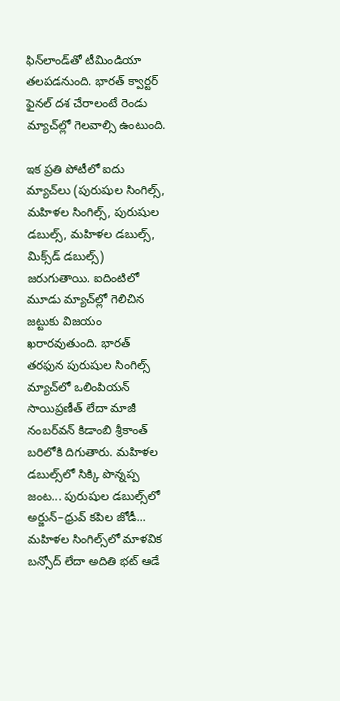ఫిన్‌లాండ్‌తో టీమిండియా తలపడనుంది. భారత్‌ క్వార్టర్‌ ఫైనల్‌ దశ చేరాలంటే రెండు మ్యాచ్‌ల్లో గెలవాల్సి ఉంటుంది.

ఇక ప్రతి పోటీలో ఐదు మ్యాచ్‌లు (పురుషుల సింగిల్స్, మహిళల సింగిల్స్, పురుషుల డబుల్స్, మహిళల డబుల్స్, మిక్స్‌డ్‌ డబుల్స్‌) జరుగుతాయి. ఐదింటిలో మూడు మ్యాచ్‌ల్లో గెలిచిన జట్టుకు విజయం ఖరారవుతుంది. భారత్‌ తరఫున పురుషుల సింగిల్స్‌ మ్యాచ్‌లో ఒలింపియన్‌ సాయిప్రణీత్‌ లేదా మాజీ నంబర్‌వన్‌ కిడాంబి శ్రీకాంత్‌ బరిలోకి దిగుతారు. మహిళల డబుల్స్‌లో సిక్కి పొన్నప్ప జంట... పురుషుల డబుల్స్‌లో అర్జున్‌–ధ్రువ్‌ కపిల జోడీ... మహిళల సింగిల్స్‌లో మాళవిక బన్సోద్‌ లేదా అదితి భట్‌ ఆడే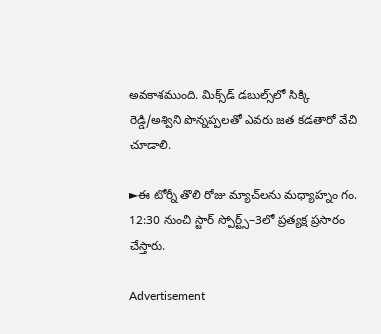అవకాశముంది. మిక్స్‌డ్‌ డబుల్స్‌లో సిక్కి రెడ్డి/అశ్విని పొన్నప్పలతో ఎవరు జత కడతారో వేచి చూడాలి.

►ఈ టోర్నీ తొలి రోజు మ్యాచ్‌లను మధ్యాహ్నం గం. 12:30 నుంచి స్టార్‌ స్పోర్ట్స్‌–3లో ప్రత్యక్ష ప్రసారం  చేస్తారు.

Advertisement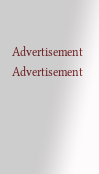Advertisement
Advertisement